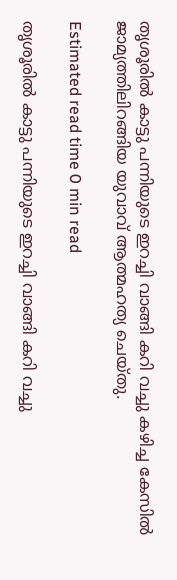തൃശൂരിൽ കാട്ടു പന്നിയുടെ ഇറച്ചി വാങ്ങി കറി വച്ചു കഴിച്ച കേസിൽ ജാമ്യത്തിലിറങ്ങിയ യുവാവ് ആത്മഹത്യ ചെയ്‌തു.

Estimated read time 0 min read

തൃശൂരിൽ കാട്ടു പന്നിയുടെ ഇറച്ചി വാങ്ങി കറി വച്ചു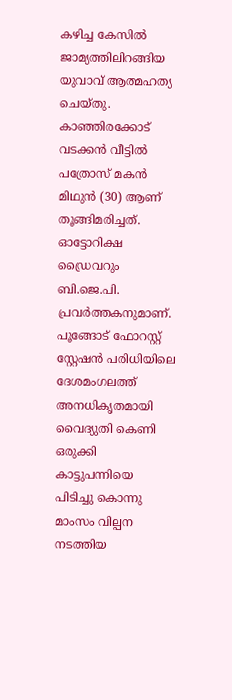കഴിച്ച കേസിൽ ജാമ്യത്തിലിറങ്ങിയ യുവാവ് ആത്മഹത്യ ചെയ്‌തു. കാഞ്ഞിരക്കോട് വടക്കൻ വീട്ടിൽ പത്രോസ് മകൻ മിഥുൻ (30) ആണ് തൂങ്ങിമരിച്ചത്. ഓട്ടോറിക്ഷ ഡ്രൈവറും ബി.ജെ.പി. പ്രവർത്തകനുമാണ്. പൂങ്ങോട് ഫോറസ്റ്റ് സ്റ്റേഷൻ പരിധിയിലെ ദേശമംഗലത്ത് അനധികൃതമായി വൈദ്യുതി കെണി ഒരുക്കി കാട്ടുപന്നിയെ പിടിച്ചു കൊന്നു മാംസം വില്പന നടത്തിയ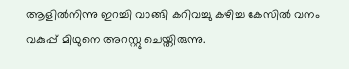ആളിൽനിന്നു ഇറച്ചി വാങ്ങി കറിവച്ചു കഴിച്ച കേസിൽ വനം വകുപ്പ് മിഥുനെ അറസ്റ്റു ചെയ്തിരുന്നു.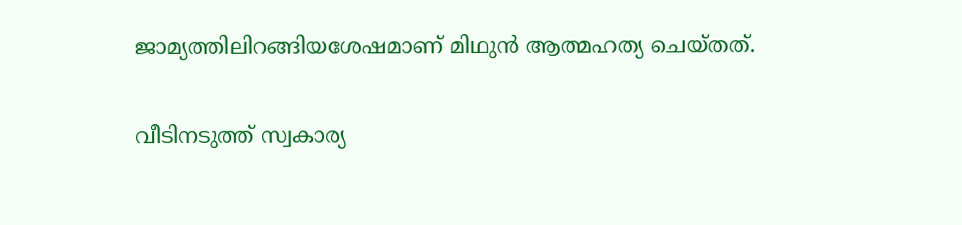ജാമ്യത്തിലിറങ്ങിയശേഷമാണ് മിഥുൻ ആത്മഹത്യ ചെയ്തത്.

വീടിനടുത്ത് സ്വകാര്യ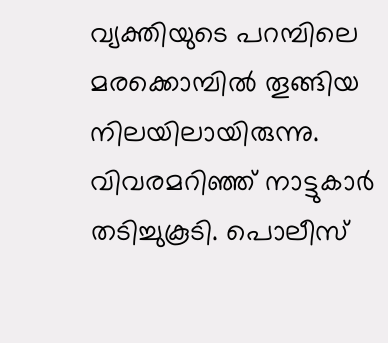വ്യക്തിയുടെ പറമ്പിലെ മരക്കൊമ്പിൽ തൂങ്ങിയ നിലയിലായിരുന്നു. വിവരമറിഞ്ഞ് നാട്ടുകാർ തടിച്ചുകൂടി. പൊലീസ്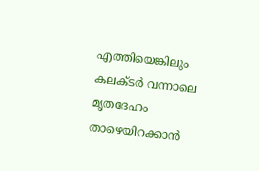എത്തിയെങ്കിലും കലക്‌ടർ വന്നാലെ മൃതദേഹം താഴെയിറക്കാൻ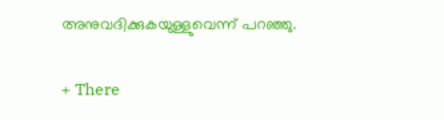അനുവദിക്കുകയുള്ളുവെന്ന് പറഞ്ഞു.

+ There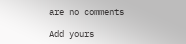are no comments

Add yours